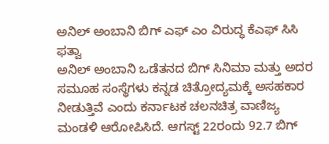ಅನಿಲ್ ಅಂಬಾನಿ ಬಿಗ್ ಎಫ್ ಎಂ ವಿರುದ್ಧ ಕೆಎಫ್ ಸಿಸಿ ಫತ್ವಾ
ಅನಿಲ್ ಅಂಬಾನಿ ಒಡೆತನದ ಬಿಗ್ ಸಿನಿಮಾ ಮತ್ತು ಅದರ ಸಮೂಹ ಸಂಸ್ಥೆಗಳು ಕನ್ನಡ ಚಿತ್ರೋದ್ಯಮಕ್ಕೆ ಅಸಹಕಾರ ನೀಡುತ್ತಿವೆ ಎಂದು ಕರ್ನಾಟಕ ಚಲನಚಿತ್ರ ವಾಣಿಜ್ಯ ಮಂಡಳಿ ಆರೋಪಿಸಿದೆ. ಆಗಸ್ಟ್ 22ರಂದು 92.7 ಬಿಗ್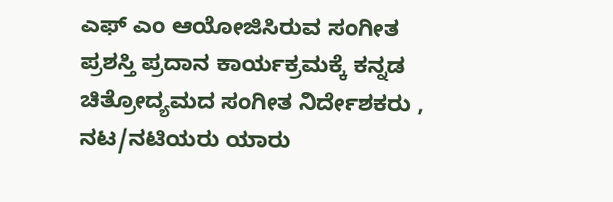ಎಫ್ ಎಂ ಆಯೋಜಿಸಿರುವ ಸಂಗೀತ ಪ್ರಶಸ್ತಿ ಪ್ರದಾನ ಕಾರ್ಯಕ್ರಮಕ್ಕೆ ಕನ್ನಡ ಚಿತ್ರೋದ್ಯಮದ ಸಂಗೀತ ನಿರ್ದೇಶಕರು , ನಟ/ನಟಿಯರು ಯಾರು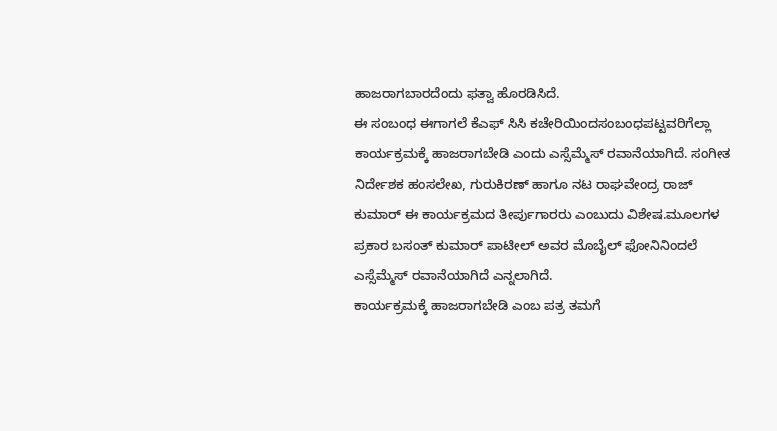ಹಾಜರಾಗಬಾರದೆಂದು ಫತ್ವಾ ಹೊರಡಿಸಿದೆ.
ಈ ಸಂಬಂಧ ಈಗಾಗಲೆ ಕೆಎಫ್ ಸಿಸಿ ಕಚೇರಿಯಿಂದಸಂಬಂಧಪಟ್ಟವರಿಗೆಲ್ಲಾ ಕಾರ್ಯಕ್ರಮಕ್ಕೆ ಹಾಜರಾಗಬೇಡಿ ಎಂದು ಎಸ್ಸೆಮ್ಮೆಸ್ ರವಾನೆಯಾಗಿದೆ. ಸಂಗೀತ ನಿರ್ದೇಶಕ ಹಂಸಲೇಖ, ಗುರುಕಿರಣ್ ಹಾಗೂ ನಟ ರಾಘವೇಂದ್ರ ರಾಜ್ ಕುಮಾರ್ ಈ ಕಾರ್ಯಕ್ರಮದ ತೀರ್ಪುಗಾರರು ಎಂಬುದು ವಿಶೇಷ.ಮೂಲಗಳ ಪ್ರಕಾರ ಬಸಂತ್ ಕುಮಾರ್ ಪಾಟೀಲ್ ಅವರ ಮೊಬೈಲ್ ಫೋನಿನಿಂದಲೆ ಎಸ್ಸೆಮ್ಮೆಸ್ ರವಾನೆಯಾಗಿದೆ ಎನ್ನಲಾಗಿದೆ.
ಕಾರ್ಯಕ್ರಮಕ್ಕೆ ಹಾಜರಾಗಬೇಡಿ ಎಂಬ ಪತ್ರ ತಮಗೆ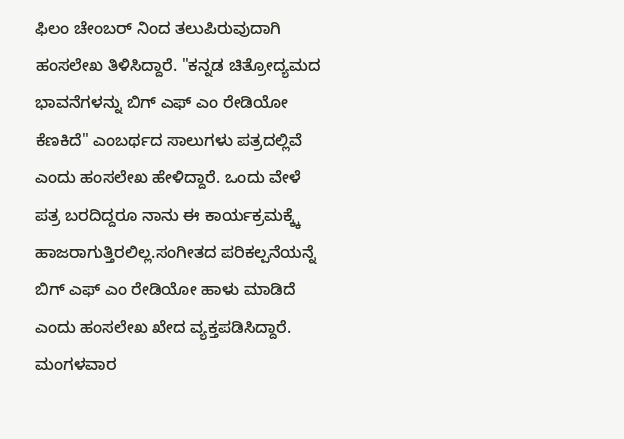ಫಿಲಂ ಚೇಂಬರ್ ನಿಂದ ತಲುಪಿರುವುದಾಗಿ ಹಂಸಲೇಖ ತಿಳಿಸಿದ್ದಾರೆ. "ಕನ್ನಡ ಚಿತ್ರೋದ್ಯಮದ ಭಾವನೆಗಳನ್ನು ಬಿಗ್ ಎಫ್ ಎಂ ರೇಡಿಯೋ ಕೆಣಕಿದೆ" ಎಂಬರ್ಥದ ಸಾಲುಗಳು ಪತ್ರದಲ್ಲಿವೆ ಎಂದು ಹಂಸಲೇಖ ಹೇಳಿದ್ದಾರೆ. ಒಂದು ವೇಳೆ ಪತ್ರ ಬರದಿದ್ದರೂ ನಾನು ಈ ಕಾರ್ಯಕ್ರಮಕ್ಕ್ಕೆ ಹಾಜರಾಗುತ್ತಿರಲಿಲ್ಲ.ಸಂಗೀತದ ಪರಿಕಲ್ಪನೆಯನ್ನೆ ಬಿಗ್ ಎಫ್ ಎಂ ರೇಡಿಯೋ ಹಾಳು ಮಾಡಿದೆ ಎಂದು ಹಂಸಲೇಖ ಖೇದ ವ್ಯಕ್ತಪಡಿಸಿದ್ದಾರೆ.
ಮಂಗಳವಾರ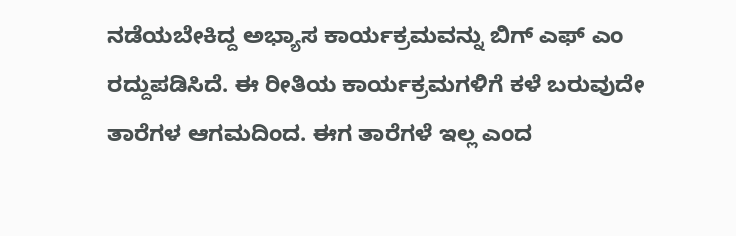ನಡೆಯಬೇಕಿದ್ದ ಅಭ್ಯಾಸ ಕಾರ್ಯಕ್ರಮವನ್ನು ಬಿಗ್ ಎಫ್ ಎಂ ರದ್ದುಪಡಿಸಿದೆ. ಈ ರೀತಿಯ ಕಾರ್ಯಕ್ರಮಗಳಿಗೆ ಕಳೆ ಬರುವುದೇ ತಾರೆಗಳ ಆಗಮದಿಂದ. ಈಗ ತಾರೆಗಳೆ ಇಲ್ಲ ಎಂದ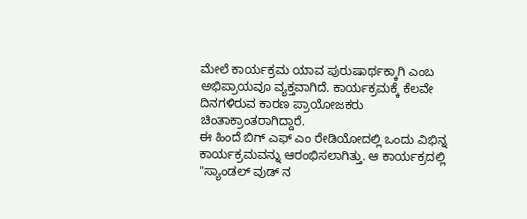ಮೇಲೆ ಕಾರ್ಯಕ್ರಮ ಯಾವ ಪುರುಷಾರ್ಥಕ್ಕಾಗಿ ಎಂಬ ಅಭಿಪ್ರಾಯವೂ ವ್ಯಕ್ತವಾಗಿದೆ. ಕಾರ್ಯಕ್ರಮಕ್ಕೆ ಕೆಲವೇ ದಿನಗಳಿರುವ ಕಾರಣ ಪ್ರಾಯೋಜಕರು ಚಿಂತಾಕ್ರಾಂತರಾಗಿದ್ದಾರೆ.
ಈ ಹಿಂದೆ ಬಿಗ್ ಎಫ್ ಎಂ ರೇಡಿಯೋದಲ್ಲಿ ಒಂದು ವಿಭಿನ್ನ ಕಾರ್ಯಕ್ರಮವನ್ನು ಆರಂಭಿಸಲಾಗಿತ್ತು. ಆ ಕಾರ್ಯಕ್ರದಲ್ಲಿ "ಸ್ಯಾಂಡಲ್ ವುಡ್ ನ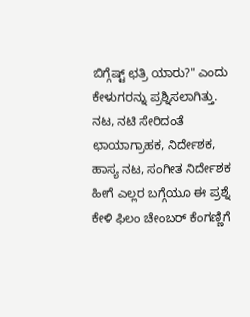ಬಿಗ್ಗೆಷ್ಟ್ ಛತ್ರಿ ಯಾರು?" ಎಂದು ಕೇಳುಗರನ್ನು ಪ್ರಶ್ನಿಸಲಾಗಿತ್ತು. ನಟ, ನಟಿ ಸೇರಿದಂತೆ ಛಾಯಾಗ್ರಾಹಕ, ನಿರ್ದೇಶಕ, ಹಾಸ್ಯ ನಟ, ಸಂಗೀತ ನಿರ್ದೇಶಕ ಹೀಗೆ ಎಲ್ಲರ ಬಗ್ಗೆಯೂ ಈ ಪ್ರಶ್ನೆ ಕೇಳಿ ಫಿಲಂ ಚೇಂಬರ್ ಕೆಂಗಣ್ಣಿಗೆ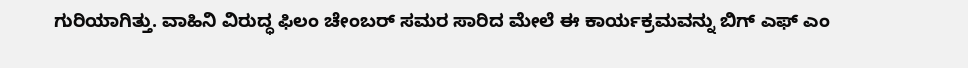ಗುರಿಯಾಗಿತ್ತು. ವಾಹಿನಿ ವಿರುದ್ಧ ಫಿಲಂ ಚೇಂಬರ್ ಸಮರ ಸಾರಿದ ಮೇಲೆ ಈ ಕಾರ್ಯಕ್ರಮವನ್ನು ಬಿಗ್ ಎಫ್ ಎಂ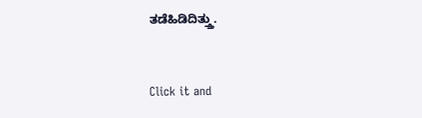ತಡೆಹಿಡಿದಿತ್ತ್ತು.


Click it and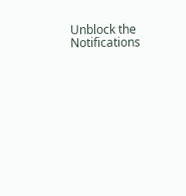Unblock the Notifications